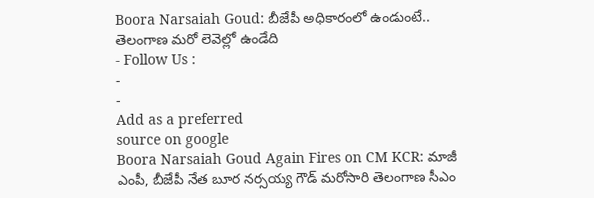Boora Narsaiah Goud: బీజేపీ అధికారంలో ఉండుంటే.. తెలంగాణ మరో లెవెల్లో ఉండేది
- Follow Us :
-
-
Add as a preferred
source on google
Boora Narsaiah Goud Again Fires on CM KCR: మాజీ ఎంపీ, బీజేపీ నేత బూర నర్సయ్య గౌడ్ మరోసారి తెలంగాణ సీఎం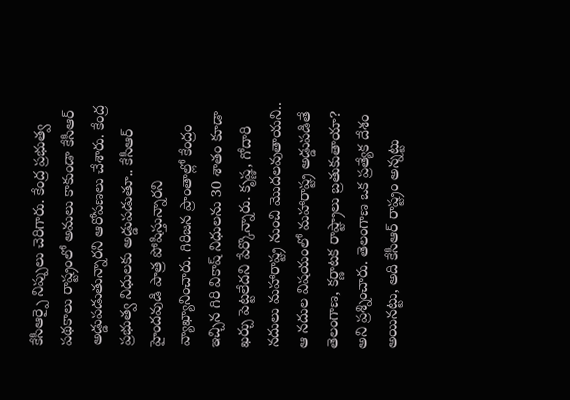కేసీఆర్పై నిప్పులు చెరిగారు. కేంద్ర ప్రభుత్వ పథకాలు రాష్ట్రంలో అమలు కాకుండా కేసీఆర్ అడ్డుపడుతున్నారని ఆరోపణలు చేశారు. కేంద్ర ప్రభుత్వ నిధులకు అడ్డుపడుతూ.. కేసీఆర్ హైందవుడి పాత్ర పోషిస్తున్నారని వ్యాఖ్యానించారు. గిరిజన ప్రాంతాల్లో కేంద్రం ఇచ్చిన గిరి వికాష్ నిధులను 30 శాతం కూడా ఖర్చు పెట్టలేదని పేర్కొన్నారు. కృష్ణ, గోదారి నదులు మహారాష్ట్ర నుంచి మొదలవుతాయని.. ఆ నదుల విషయంలో మహారాష్ట్ర అడ్డుపడితే తెలంగాణ, కర్ణాటక రాష్ట్రాలు బ్రతుకుతాయా? అని ప్రశ్నించారు. తెలంగాణ ఒక ప్రత్యేక దేశం అయినట్టు, అది కేసీఆర్ రాష్ట్రం అన్నట్టు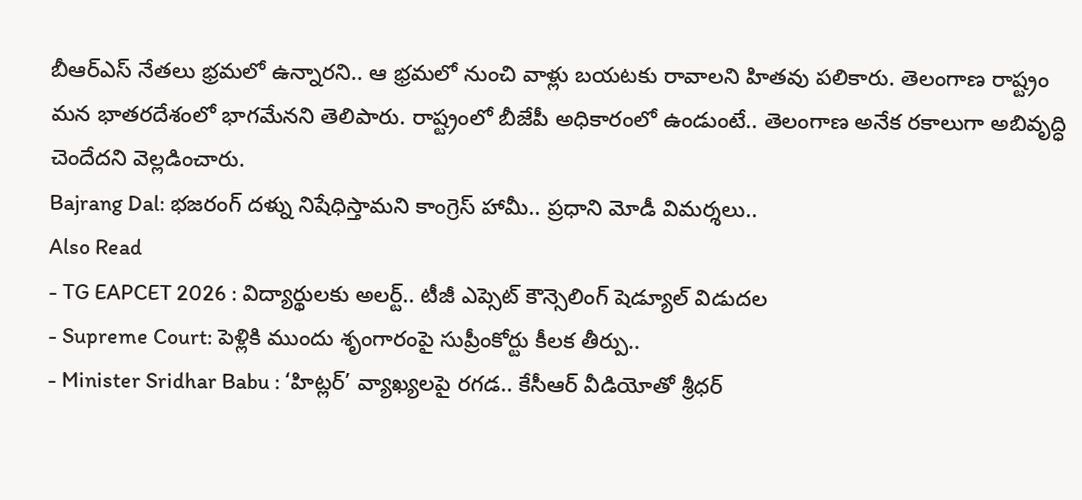బీఆర్ఎస్ నేతలు భ్రమలో ఉన్నారని.. ఆ భ్రమలో నుంచి వాళ్లు బయటకు రావాలని హితవు పలికారు. తెలంగాణ రాష్ట్రం మన భాతరదేశంలో భాగమేనని తెలిపారు. రాష్ట్రంలో బీజేపీ అధికారంలో ఉండుంటే.. తెలంగాణ అనేక రకాలుగా అబివృద్ధి చెందేదని వెల్లడించారు.
Bajrang Dal: భజరంగ్ దళ్ను నిషేధిస్తామని కాంగ్రెస్ హామీ.. ప్రధాని మోడీ విమర్శలు..
Also Read
- TG EAPCET 2026 : విద్యార్థులకు అలర్ట్.. టీజీ ఎప్సెట్ కౌన్సెలింగ్ షెడ్యూల్ విడుదల
- Supreme Court: పెళ్లికి ముందు శృంగారంపై సుప్రీంకోర్టు కీలక తీర్పు..
- Minister Sridhar Babu : ‘హిట్లర్’ వ్యాఖ్యలపై రగడ.. కేసీఆర్ వీడియోతో శ్రీధర్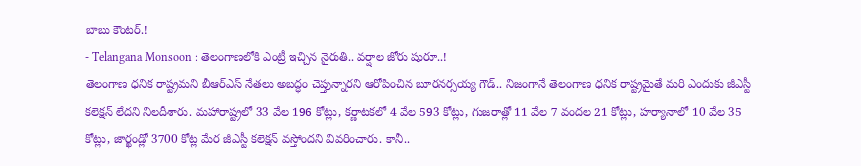బాబు కౌంటర్.!
- Telangana Monsoon : తెలంగాణలోకి ఎంట్రీ ఇచ్చిన నైరుతి.. వర్షాల జోరు షురూ..!
తెలంగాణ ధనిక రాష్ట్రమని బీఆర్ఎస్ నేతలు అబద్ధం చెప్తున్నారని ఆరోపించిన బూరనర్సయ్య గౌడ్.. నిజంగానే తెలంగాణ ధనిక రాష్ట్రమైతే మరి ఎందుకు జీఎస్టీ కలెక్షన్ లేదని నిలదీశారు. మహారాష్ట్రలో 33 వేల 196 కోట్లు, కర్ణాటకలో 4 వేల 593 కోట్లు, గుజరాత్లో 11 వేల 7 వందల 21 కోట్లు, హర్యానాలో 10 వేల 35 కోట్లు, జార్ఖండ్లో 3700 కోట్ల మేర జీఎస్టీ కలెక్షన్ వస్తోందని వివరించారు. కానీ..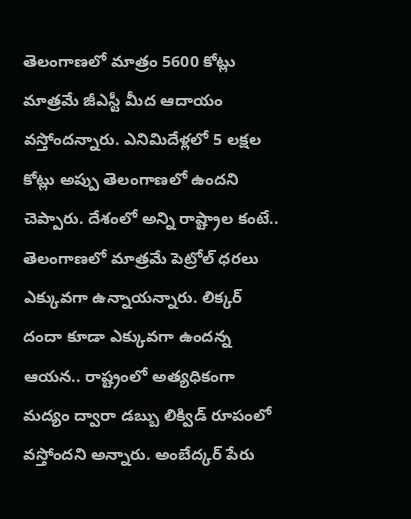తెలంగాణలో మాత్రం 5600 కోట్లు మాత్రమే జీఎస్టీ మీద ఆదాయం వస్తోందన్నారు. ఎనిమిదేళ్లలో 5 లక్షల కోట్లు అప్పు తెలంగాణలో ఉందని చెప్పారు. దేశంలో అన్ని రాష్ట్రాల కంటే.. తెలంగాణలో మాత్రమే పెట్రోల్ ధరలు ఎక్కువగా ఉన్నాయన్నారు. లిక్కర్ దందా కూడా ఎక్కువగా ఉందన్న ఆయన.. రాష్ట్రంలో అత్యధికంగా మద్యం ద్వారా డబ్బు లిక్విడ్ రూపంలో వస్తోందని అన్నారు. అంబేద్కర్ పేరు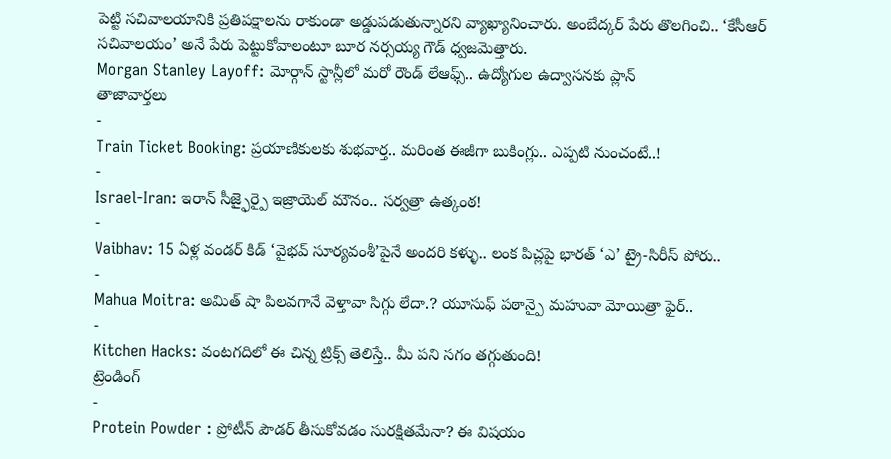పెట్టి సచివాలయానికి ప్రతిపక్షాలను రాకుండా అడ్డుపడుతున్నారని వ్యాఖ్యానించారు. అంబేద్కర్ పేరు తొలగించి.. ‘కేసీఆర్ సచివాలయం’ అనే పేరు పెట్టుకోవాలంటూ బూర నర్సయ్య గౌడ్ ధ్వజమెత్తారు.
Morgan Stanley Layoff: మోర్గాన్ స్టాన్లీలో మరో రౌండ్ లేఆఫ్స్.. ఉద్యోగుల ఉద్వాసనకు ప్లాన్
తాజావార్తలు
-
Train Ticket Booking: ప్రయాణికులకు శుభవార్త.. మరింత ఈజీగా బుకింగ్లు.. ఎప్పటి నుంచంటే..!
-
Israel-Iran: ఇరాన్ సీజ్ఫైర్పై ఇజ్రాయెల్ మౌనం.. సర్వత్రా ఉత్కంఠ!
-
Vaibhav: 15 ఏళ్ల వండర్ కిడ్ ‘వైభవ్ సూర్యవంశీ’పైనే అందరి కళ్ళు.. లంక పిచ్లపై భారత్ ‘ఎ’ ట్రై-సిరీస్ పోరు..
-
Mahua Moitra: అమిత్ షా పిలవగానే వెళ్తావా సిగ్గు లేదా.? యూసుఫ్ పఠాన్పై మహువా మోయిత్రా ఫైర్..
-
Kitchen Hacks: వంటగదిలో ఈ చిన్న ట్రిక్స్ తెలిస్తే.. మీ పని సగం తగ్గుతుంది!
ట్రెండింగ్
-
Protein Powder : ప్రోటీన్ పౌడర్ తీసుకోవడం సురక్షితమేనా? ఈ విషయం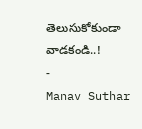తెలుసుకోకుండా వాడకండి..!
-
Manav Suthar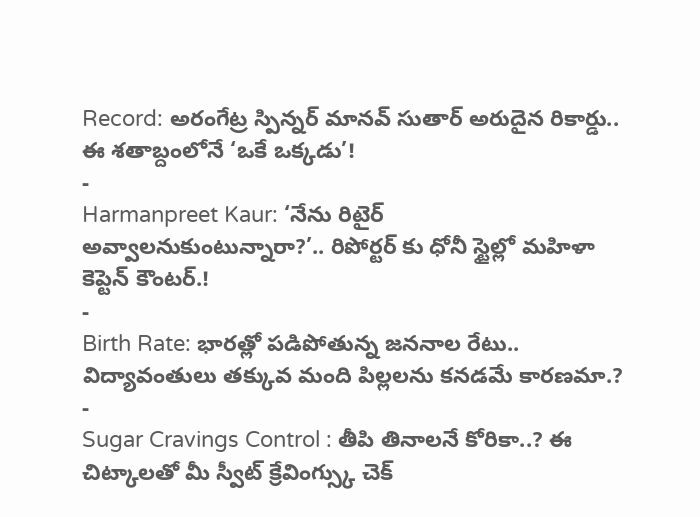Record: అరంగేట్ర స్పిన్నర్ మానవ్ సుతార్ అరుదైన రికార్డు.. ఈ శతాబ్దంలోనే ‘ఒకే ఒక్కడు’!
-
Harmanpreet Kaur: ‘నేను రిటైర్ అవ్వాలనుకుంటున్నారా?’.. రిపోర్టర్ కు ధోనీ స్టైల్లో మహిళా కెప్టెన్ కౌంటర్.!
-
Birth Rate: భారత్లో పడిపోతున్న జననాల రేటు.. విద్యావంతులు తక్కువ మంది పిల్లలను కనడమే కారణమా.?
-
Sugar Cravings Control : తీపి తినాలనే కోరికా..? ఈ చిట్కాలతో మీ స్వీట్ క్రేవింగ్స్కు చెక్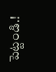పెట్టండి.!